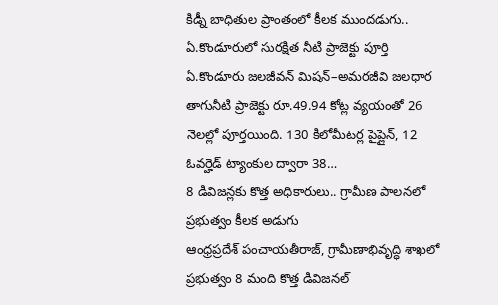కిడ్నీ బాధితుల ప్రాంతంలో కీలక ముందడుగు.. ఏ.కొండూరులో సురక్షిత నీటి ప్రాజెక్టు పూర్తి
ఏ.కొండూరు జలజీవన్ మిషన్–అమరజీవి జలధార తాగునీటి ప్రాజెక్టు రూ.49.94 కోట్ల వ్యయంతో 26 నెలల్లో పూర్తయింది. 130 కిలోమీటర్ల పైప్లైన్, 12 ఓవర్హెడ్ ట్యాంకుల ద్వారా 38…
8 డివిజన్లకు కొత్త అధికారులు.. గ్రామీణ పాలనలో ప్రభుత్వం కీలక అడుగు
ఆంధ్రప్రదేశ్ పంచాయతీరాజ్, గ్రామీణాభివృద్ధి శాఖలో ప్రభుత్వం 8 మంది కొత్త డివిజనల్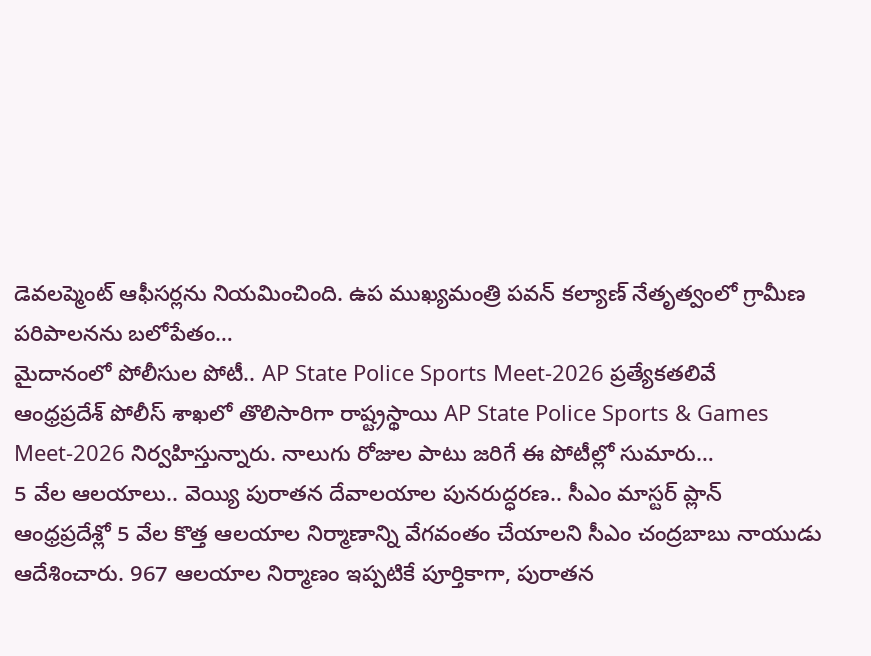డెవలప్మెంట్ ఆఫీసర్లను నియమించింది. ఉప ముఖ్యమంత్రి పవన్ కల్యాణ్ నేతృత్వంలో గ్రామీణ పరిపాలనను బలోపేతం…
మైదానంలో పోలీసుల పోటీ.. AP State Police Sports Meet-2026 ప్రత్యేకతలివే
ఆంధ్రప్రదేశ్ పోలీస్ శాఖలో తొలిసారిగా రాష్ట్రస్థాయి AP State Police Sports & Games Meet-2026 నిర్వహిస్తున్నారు. నాలుగు రోజుల పాటు జరిగే ఈ పోటీల్లో సుమారు…
5 వేల ఆలయాలు.. వెయ్యి పురాతన దేవాలయాల పునరుద్ధరణ.. సీఎం మాస్టర్ ప్లాన్
ఆంధ్రప్రదేశ్లో 5 వేల కొత్త ఆలయాల నిర్మాణాన్ని వేగవంతం చేయాలని సీఎం చంద్రబాబు నాయుడు ఆదేశించారు. 967 ఆలయాల నిర్మాణం ఇప్పటికే పూర్తికాగా, పురాతన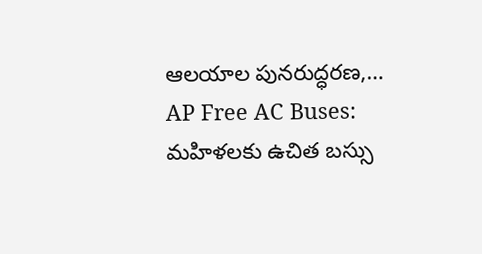ఆలయాల పునరుద్ధరణ,…
AP Free AC Buses: మహిళలకు ఉచిత బస్సు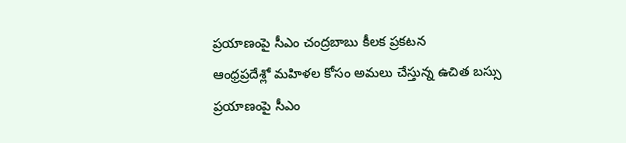ప్రయాణంపై సీఎం చంద్రబాబు కీలక ప్రకటన
ఆంధ్రప్రదేశ్లో మహిళల కోసం అమలు చేస్తున్న ఉచిత బస్సు ప్రయాణంపై సీఎం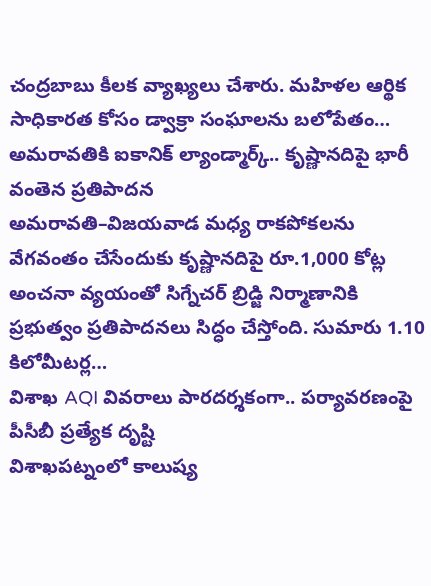చంద్రబాబు కీలక వ్యాఖ్యలు చేశారు. మహిళల ఆర్థిక సాధికారత కోసం డ్వాక్రా సంఘాలను బలోపేతం…
అమరావతికి ఐకానిక్ ల్యాండ్మార్క్.. కృష్ణానదిపై భారీ వంతెన ప్రతిపాదన
అమరావతి–విజయవాడ మధ్య రాకపోకలను వేగవంతం చేసేందుకు కృష్ణానదిపై రూ.1,000 కోట్ల అంచనా వ్యయంతో సిగ్నేచర్ బ్రిడ్జి నిర్మాణానికి ప్రభుత్వం ప్రతిపాదనలు సిద్ధం చేస్తోంది. సుమారు 1.10 కిలోమీటర్ల…
విశాఖ AQI వివరాలు పారదర్శకంగా.. పర్యావరణంపై పీసీబీ ప్రత్యేక దృష్టి
విశాఖపట్నంలో కాలుష్య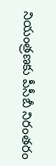నియంత్రణకు పీసీబీ నిరంతరం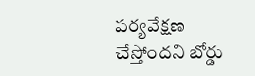పర్యవేక్షణ చేస్తోందని బోర్డు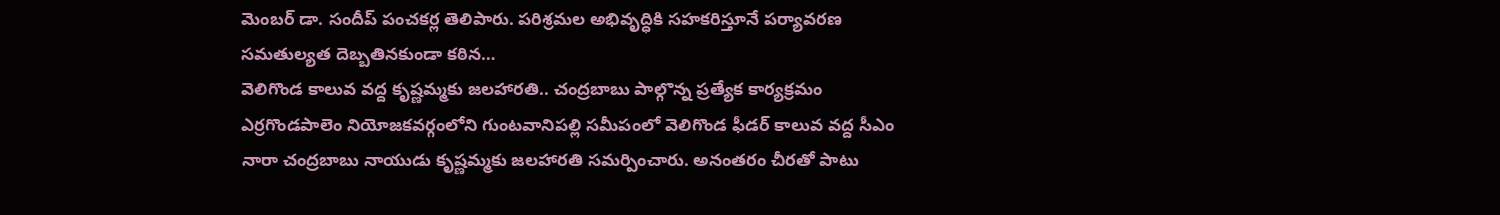మెంబర్ డా. సందీప్ పంచకర్ల తెలిపారు. పరిశ్రమల అభివృద్ధికి సహకరిస్తూనే పర్యావరణ సమతుల్యత దెబ్బతినకుండా కఠిన…
వెలిగొండ కాలువ వద్ద కృష్ణమ్మకు జలహారతి.. చంద్రబాబు పాల్గొన్న ప్రత్యేక కార్యక్రమం
ఎర్రగొండపాలెం నియోజకవర్గంలోని గుంటవానిపల్లి సమీపంలో వెలిగొండ ఫీడర్ కాలువ వద్ద సీఎం నారా చంద్రబాబు నాయుడు కృష్ణమ్మకు జలహారతి సమర్పించారు. అనంతరం చీరతో పాటు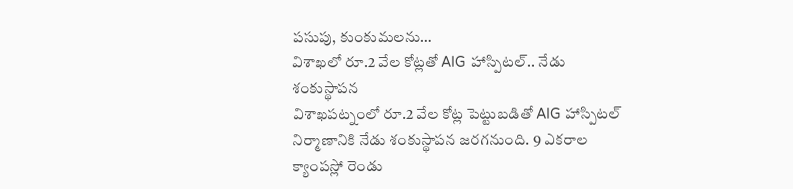పసుపు, కుంకుమలను…
విశాఖలో రూ.2 వేల కోట్లతో AIG హాస్పిటల్.. నేడు శంకుస్థాపన
విశాఖపట్నంలో రూ.2 వేల కోట్ల పెట్టుబడితో AIG హాస్పిటల్ నిర్మాణానికి నేడు శంకుస్థాపన జరగనుంది. 9 ఎకరాల క్యాంపస్లో రెండు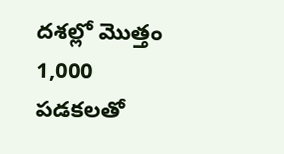దశల్లో మొత్తం 1,000 పడకలతో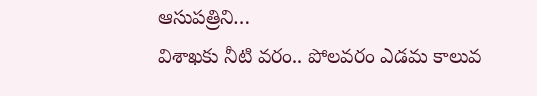ఆసుపత్రిని…
విశాఖకు నీటి వరం.. పోలవరం ఎడమ కాలువ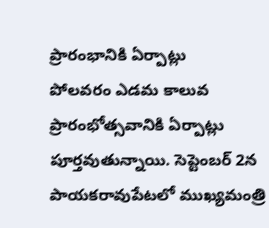ప్రారంభానికి ఏర్పాట్లు
పోలవరం ఎడమ కాలువ ప్రారంభోత్సవానికి ఏర్పాట్లు పూర్తవుతున్నాయి. సెప్టెంబర్ 2న పాయకరావుపేటలో ముఖ్యమంత్రి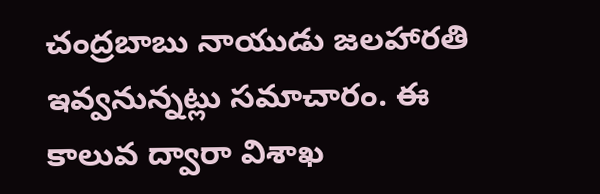చంద్రబాబు నాయుడు జలహారతి ఇవ్వనున్నట్లు సమాచారం. ఈ కాలువ ద్వారా విశాఖ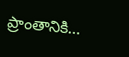ప్రాంతానికి…